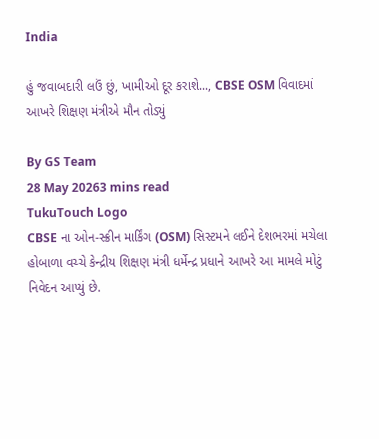India

હું જવાબદારી લઉં છું, ખામીઓ દૂર કરાશે..., CBSE OSM વિવાદમાં આખરે શિક્ષણ મંત્રીએ મૌન તોડ્યું

By GS Team
28 May 20263 mins read
TukuTouch Logo
CBSE ના ઓન-સ્ક્રીન માર્કિંગ (OSM) સિસ્ટમને લઈને દેશભરમાં મચેલા હોબાળા વચ્ચે કેન્દ્રીય શિક્ષણ મંત્રી ધર્મેન્દ્ર પ્રધાને આખરે આ મામલે મોટું નિવેદન આપ્યું છે.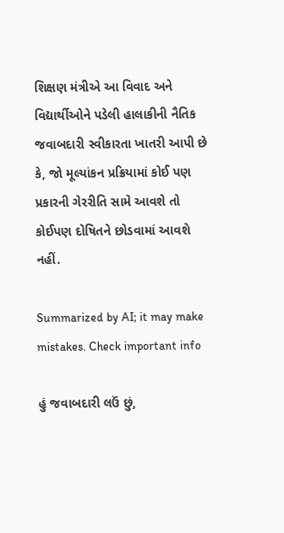શિક્ષણ મંત્રીએ આ વિવાદ અને વિદ્યાર્થીઓને પડેલી હાલાકીની નૈતિક જવાબદારી સ્વીકારતા ખાતરી આપી છે કે, જો મૂલ્યાંકન પ્રક્રિયામાં કોઈ પણ પ્રકારની ગેરરીતિ સામે આવશે તો કોઈપણ દોષિતને છોડવામાં આવશે નહીં.

Summarized by AI; it may make mistakes. Check important info

હું જવાબદારી લઉં છું,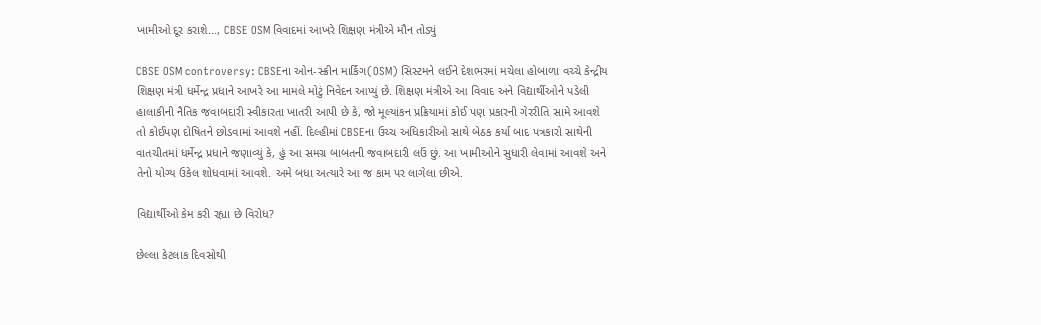ખામીઓ દૂર કરાશે..., CBSE OSM વિવાદમાં આખરે શિક્ષણ મંત્રીએ મૌન તોડ્યું

CBSE OSM controversy: CBSEના ઓન-સ્ક્રીન માર્કિંગ(OSM) સિસ્ટમને લઈને દેશભરમાં મચેલા હોબાળા વચ્ચે કેન્દ્રીય શિક્ષણ મંત્રી ધર્મેન્દ્ર પ્રધાને આખરે આ મામલે મોટું નિવેદન આપ્યું છે. શિક્ષણ મંત્રીએ આ વિવાદ અને વિદ્યાર્થીઓને પડેલી હાલાકીની નૈતિક જવાબદારી સ્વીકારતા ખાતરી આપી છે કે, જો મૂલ્યાંકન પ્રક્રિયામાં કોઈ પણ પ્રકારની ગેરરીતિ સામે આવશે તો કોઈપણ દોષિતને છોડવામાં આવશે નહીં. દિલ્હીમાં CBSEના ઉચ્ચ અધિકારીઓ સાથે બેઠક કર્યા બાદ પત્રકારો સાથેની વાતચીતમાં ધર્મેન્દ્ર પ્રધાને જણાવ્યું કે, હું આ સમગ્ર બાબતની જવાબદારી લઉં છું. આ ખામીઓને સુધારી લેવામાં આવશે અને તેનો યોગ્ય ઉકેલ શોધવામાં આવશે. અમે બધા અત્યારે આ જ કામ પર લાગેલા છીએ.

વિદ્યાર્થીઓ કેમ કરી રહ્યા છે વિરોધ?

છેલ્લા કેટલાક દિવસોથી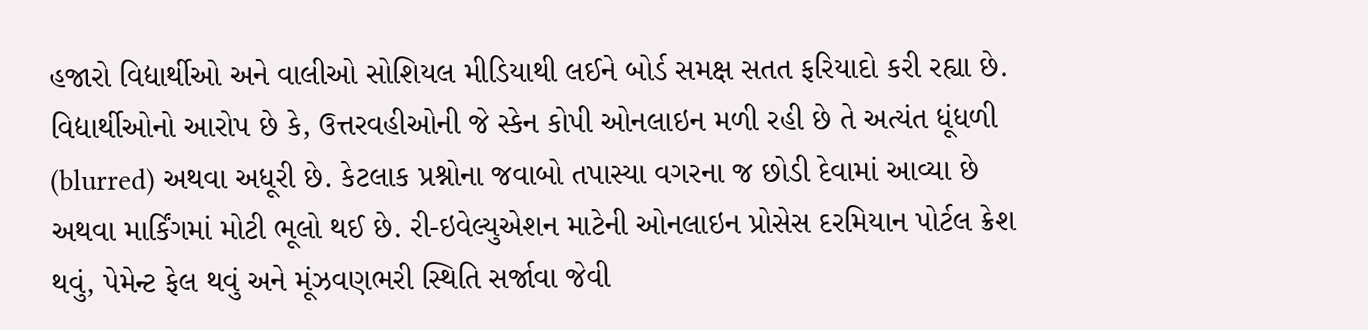હજારો વિદ્યાર્થીઓ અને વાલીઓ સોશિયલ મીડિયાથી લઈને બોર્ડ સમક્ષ સતત ફરિયાદો કરી રહ્યા છે. વિદ્યાર્થીઓનો આરોપ છે કે, ઉત્તરવહીઓની જે સ્કેન કોપી ઓનલાઇન મળી રહી છે તે અત્યંત ધૂંધળી (blurred) અથવા અધૂરી છે. કેટલાક પ્રશ્નોના જવાબો તપાસ્યા વગરના જ છોડી દેવામાં આવ્યા છે અથવા માર્કિંગમાં મોટી ભૂલો થઈ છે. રી-ઇવેલ્યુએશન માટેની ઓનલાઇન પ્રોસેસ દરમિયાન પોર્ટલ ક્રેશ થવું, પેમેન્ટ ફેલ થવું અને મૂંઝવણભરી સ્થિતિ સર્જાવા જેવી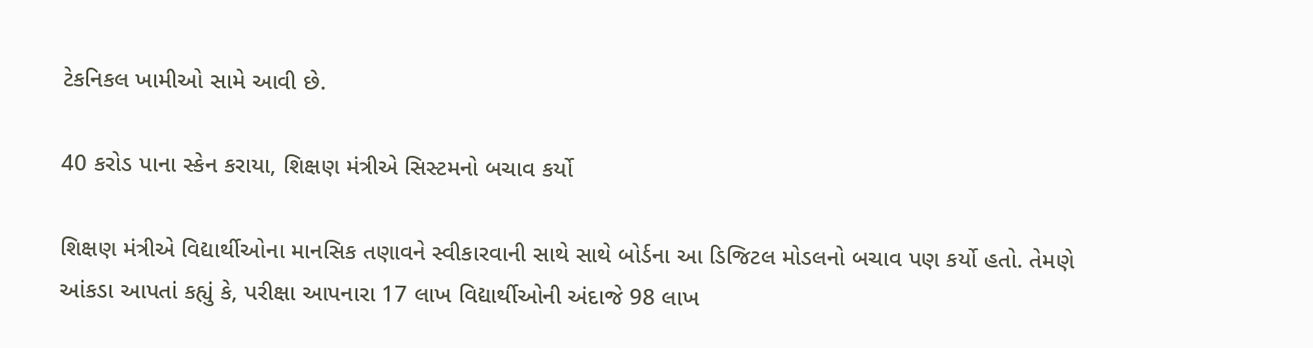ટેકનિકલ ખામીઓ સામે આવી છે.

40 કરોડ પાના સ્કેન કરાયા, શિક્ષણ મંત્રીએ સિસ્ટમનો બચાવ કર્યો

શિક્ષણ મંત્રીએ વિદ્યાર્થીઓના માનસિક તણાવને સ્વીકારવાની સાથે સાથે બોર્ડના આ ડિજિટલ મોડલનો બચાવ પણ કર્યો હતો. તેમણે આંકડા આપતાં કહ્યું કે, પરીક્ષા આપનારા 17 લાખ વિદ્યાર્થીઓની અંદાજે 98 લાખ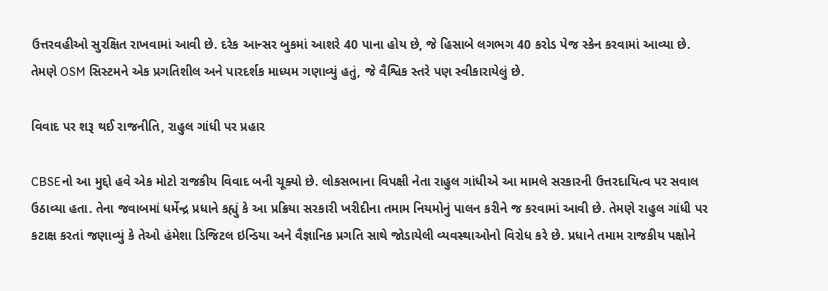ઉત્તરવહીઓ સુરક્ષિત રાખવામાં આવી છે. દરેક આન્સર બુકમાં આશરે 40 પાના હોય છે, જે હિસાબે લગભગ 40 કરોડ પેજ સ્કેન કરવામાં આવ્યા છે. તેમણે OSM સિસ્ટમને એક પ્રગતિશીલ અને પારદર્શક માધ્યમ ગણાવ્યું હતું, જે વૈશ્વિક સ્તરે પણ સ્વીકારાયેલું છે.

વિવાદ પર શરૂ થઈ રાજનીતિ, રાહુલ ગાંધી પર પ્રહાર

CBSEનો આ મુદ્દો હવે એક મોટો રાજકીય વિવાદ બની ચૂક્યો છે. લોકસભાના વિપક્ષી નેતા રાહુલ ગાંધીએ આ મામલે સરકારની ઉત્તરદાયિત્વ પર સવાલ ઉઠાવ્યા હતા. તેના જવાબમાં ધર્મેન્દ્ર પ્રધાને કહ્યું કે આ પ્રક્રિયા સરકારી ખરીદીના તમામ નિયમોનું પાલન કરીને જ કરવામાં આવી છે. તેમણે રાહુલ ગાંધી પર કટાક્ષ કરતાં જણાવ્યું કે તેઓ હંમેશા ડિજિટલ ઇન્ડિયા અને વૈજ્ઞાનિક પ્રગતિ સાથે જોડાયેલી વ્યવસ્થાઓનો વિરોધ કરે છે. પ્રધાને તમામ રાજકીય પક્ષોને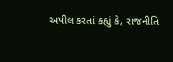અપીલ કરતાં કહ્યું કે, રાજનીતિ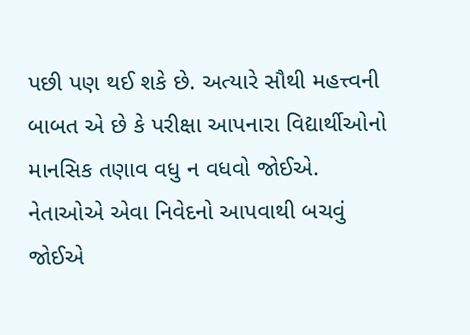પછી પણ થઈ શકે છે. અત્યારે સૌથી મહત્ત્વની બાબત એ છે કે પરીક્ષા આપનારા વિદ્યાર્થીઓનો માનસિક તણાવ વધુ ન વધવો જોઈએ. નેતાઓએ એવા નિવેદનો આપવાથી બચવું જોઈએ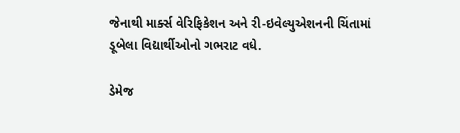જેનાથી માર્ક્સ વેરિફિકેશન અને રી-ઇવેલ્યુએશનની ચિંતામાં ડૂબેલા વિદ્યાર્થીઓનો ગભરાટ વધે.

ડેમેજ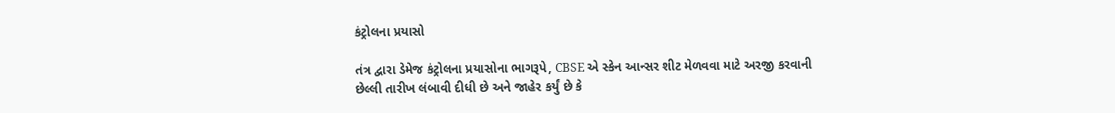કંટ્રોલના પ્રયાસો

તંત્ર દ્વારા ડેમેજ કંટ્રોલના પ્રયાસોના ભાગરૂપે, CBSE એ સ્કેન આન્સર શીટ મેળવવા માટે અરજી કરવાની છેલ્લી તારીખ લંબાવી દીધી છે અને જાહેર કર્યું છે કે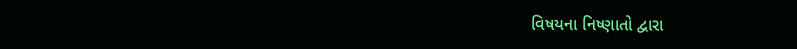વિષયના નિષ્ણાતો દ્વારા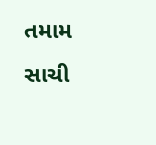તમામ સાચી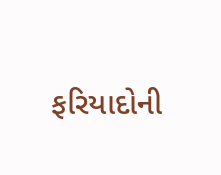ફરિયાદોની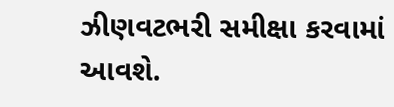ઝીણવટભરી સમીક્ષા કરવામાં આવશે.